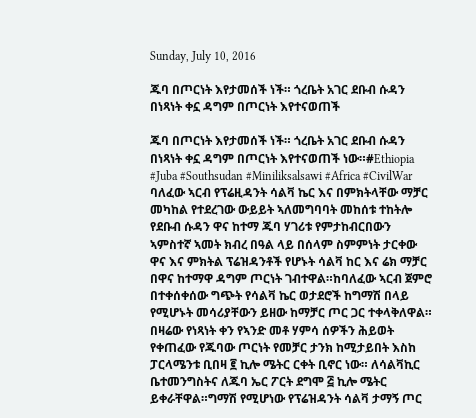Sunday, July 10, 2016

ጁባ በጦርነት እየታመሰች ነች። ጎረቤት አገር ደቡብ ሱዳን በነጻነት ቀኗ ዳግም በጦርነት እየተናወጠች

ጁባ በጦርነት እየታመሰች ነች። ጎረቤት አገር ደቡብ ሱዳን በነጻነት ቀኗ ዳግም በጦርነት እየተናወጠች ነው።#Ethiopia #Juba #Southsudan #Miniliksalsawi #Africa #CivilWar
ባለፈው ኣርብ የፕሬዚዳንት ሳልቫ ኬር እና በምክትላቸው ማቻር መካከል የተደረገው ውይይት ኣለመግባባት መከሰቱ ተከትሎ የደቡብ ሱዳን ዋና ከተማ ጁባ ሃገሪቱ የምታከብርበውን ኣምስተኛ ኣመት ክብረ በዓል ላይ በሰላም ስምምነት ታርቀው ዋና እና ምክትል ፕሬዝዳንቶች የሆኑት ሳልቫ ከር እና ሬክ ማቻር በዋና ከተማዋ ዳግም ጦርነት ገብተዋል።ከባለፈው ኣርብ ጀምሮ በተቀሰቀሰው ግጭት የሳልቫ ኬር ወታደሮች ከግማሽ በላይ የሚሆኑት መሳሪያቸውን ይዘው ከማቻር ጦር ጋር ተቀላቅለዋል።
በዛሬው የነጻነት ቀን የኣንድ መቶ ሃምሳ ሰዎችን ሕይወት የቀጠፈው የጁባው ጦርነት የመቻር ታንክ ከሚታይበት እስከ ፓርላሜንቱ ቢበዛ ፪ ኪሎ ሜትር ርቀት ቢኖር ነው። ለሳልቫኪር ቤተመንግስትና ለጁባ ኤር ፖርት ደግሞ ፭ ኪሎ ሜትር ይቀራቸዋል።ግማሽ የሚሆነው የፕሬዝዳንት ሳልቫ ታማኝ ጦር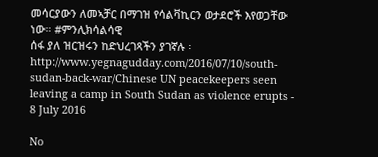መሳርያውን ለመኣቻር በማገዝ የሳልቫኪርን ወታደሮች እየወጋቸው ነው። #ምንሊክሳልሳዊ
ሰፋ ያለ ዝርዝሩን ከድህረገጻችን ያገኛሉ ፡http://www.yegnagudday.com/2016/07/10/south-sudan-back-war/Chinese UN peacekeepers seen leaving a camp in South Sudan as violence erupts - 8 July 2016

No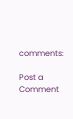comments:

Post a Comment